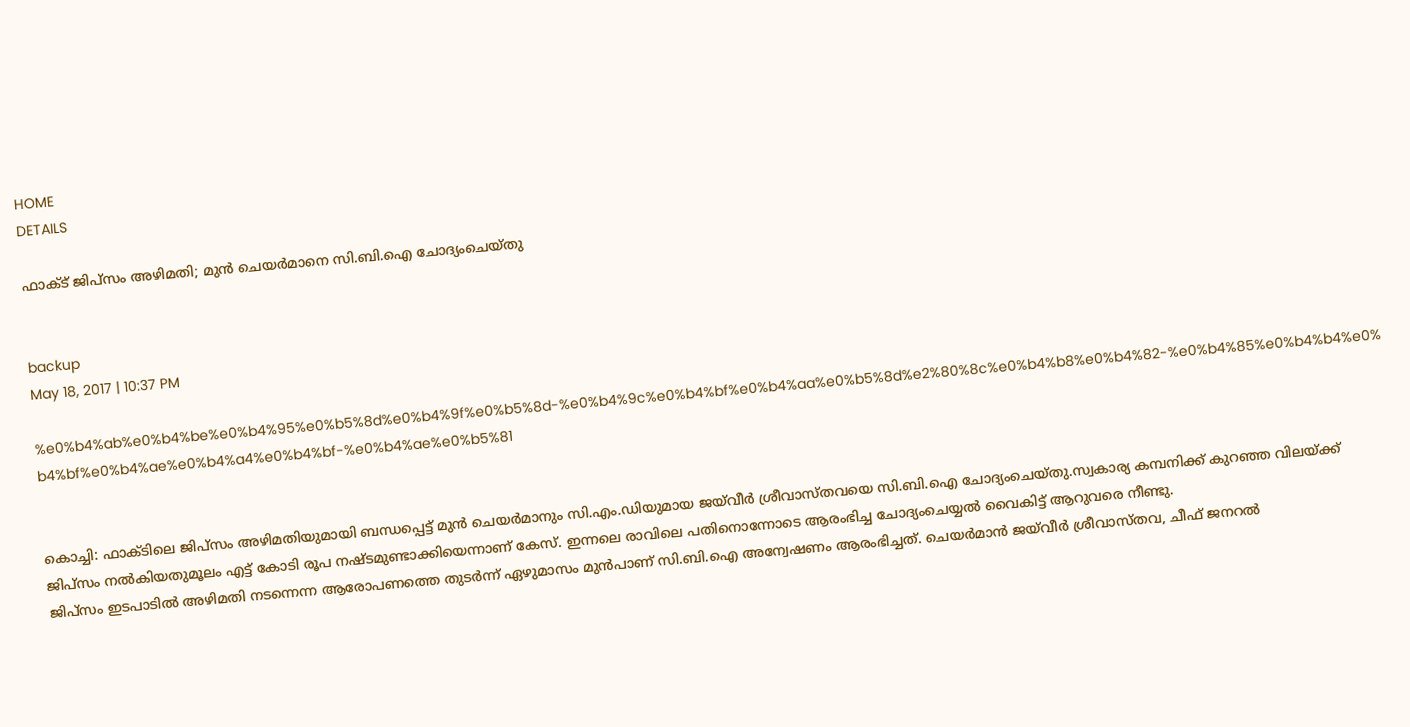HOME
DETAILS

ഫാക്ട് ജിപ്‌സം അഴിമതി; മുന്‍ ചെയര്‍മാനെ സി.ബി.ഐ ചോദ്യംചെയ്തു


backup
May 18, 2017 | 10:37 PM

%e0%b4%ab%e0%b4%be%e0%b4%95%e0%b5%8d%e0%b4%9f%e0%b5%8d-%e0%b4%9c%e0%b4%bf%e0%b4%aa%e0%b5%8d%e2%80%8c%e0%b4%b8%e0%b4%82-%e0%b4%85%e0%b4%b4%e0%b4%bf%e0%b4%ae%e0%b4%a4%e0%b4%bf-%e0%b4%ae%e0%b5%81


കൊച്ചി: ഫാക്ടിലെ ജിപ്‌സം അഴിമതിയുമായി ബന്ധപ്പെട്ട് മുന്‍ ചെയര്‍മാനും സി.എം.ഡിയുമായ ജയ്‌വീര്‍ ശ്രീവാസ്തവയെ സി.ബി.ഐ ചോദ്യംചെയ്തു.സ്വകാര്യ കമ്പനിക്ക് കുറഞ്ഞ വിലയ്ക്ക് ജിപ്‌സം നല്‍കിയതുമൂലം എട്ട് കോടി രൂപ നഷ്ടമുണ്ടാക്കിയെന്നാണ് കേസ്. ഇന്നലെ രാവിലെ പതിനൊന്നോടെ ആരംഭിച്ച ചോദ്യംചെയ്യല്‍ വൈകിട്ട് ആറുവരെ നീണ്ടു.
ജിപ്‌സം ഇടപാടില്‍ അഴിമതി നടന്നെന്ന ആരോപണത്തെ തുടര്‍ന്ന് ഏഴുമാസം മുന്‍പാണ് സി.ബി.ഐ അന്വേഷണം ആരംഭിച്ചത്. ചെയര്‍മാന്‍ ജയ്‌വീര്‍ ശ്രീവാസ്തവ, ചീഫ് ജനറല്‍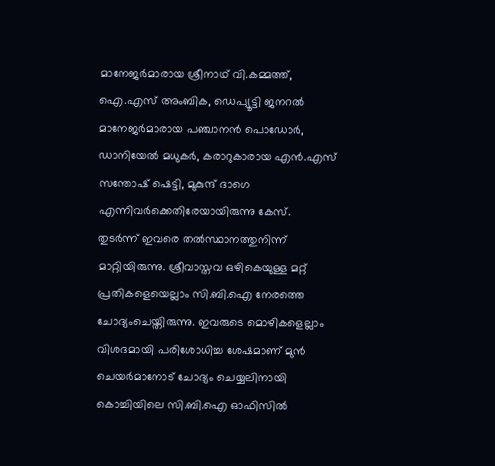മാനേജര്‍മാരായ ശ്രീനാഥ് വി.കമ്മത്ത്, ഐ.എസ് അംബിക, ഡെപ്യൂട്ടി ജനറല്‍ മാനേജര്‍മാരായ പഞ്ചാനന്‍ പൊഡോര്‍, ഡാനിയേല്‍ മധുകര്‍, കരാറുകാരായ എന്‍.എസ് സന്തോഷ് ഷെട്ടി, മുകുന്ദ് ദാഗെ എന്നിവര്‍ക്കെതിരേയായിരുന്നു കേസ്.
തുടര്‍ന്ന് ഇവരെ തല്‍സ്ഥാനത്തുനിന്ന് മാറ്റിയിരുന്നു. ശ്രീവാസ്തവ ഒഴികെയുള്ള മറ്റ് പ്രതികളെയെല്ലാം സി.ബി.ഐ നേരത്തെ ചോദ്യംചെയ്തിരുന്നു. ഇവരുടെ മൊഴികളെല്ലാം വിശദമായി പരിശോധിച്ച ശേഷമാണ് മുന്‍ ചെയര്‍മാനോട് ചോദ്യം ചെയ്യലിനായി കൊച്ചിയിലെ സി.ബി.ഐ ഓഫിസില്‍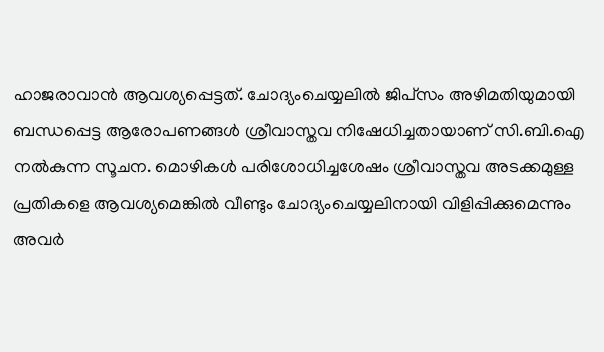ഹാജരാവാന്‍ ആവശ്യപ്പെട്ടത്. ചോദ്യംചെയ്യലില്‍ ജിപ്‌സം അഴിമതിയുമായി ബന്ധപ്പെട്ട ആരോപണങ്ങള്‍ ശ്രീവാസ്തവ നിഷേധിച്ചതായാണ് സി.ബി.ഐ നല്‍കുന്ന സൂചന. മൊഴികള്‍ പരിശോധിച്ചശേഷം ശ്രീവാസ്തവ അടക്കമുള്ള പ്രതികളെ ആവശ്യമെങ്കില്‍ വീണ്ടും ചോദ്യംചെയ്യലിനായി വിളിപ്പിക്കുമെന്നും അവര്‍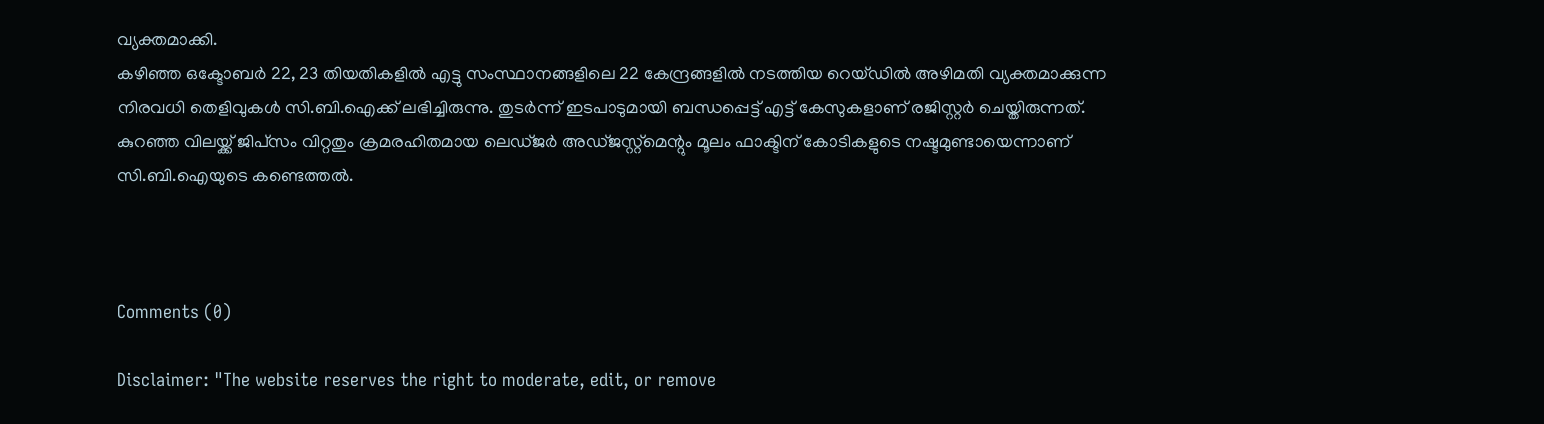വ്യക്തമാക്കി.
കഴിഞ്ഞ ഒക്ടോബര്‍ 22, 23 തിയതികളില്‍ എട്ടു സംസ്ഥാനങ്ങളിലെ 22 കേന്ദ്രങ്ങളില്‍ നടത്തിയ റെയ്ഡില്‍ അഴിമതി വ്യക്തമാക്കുന്ന നിരവധി തെളിവുകള്‍ സി.ബി.ഐക്ക് ലഭിച്ചിരുന്നു. തുടര്‍ന്ന് ഇടപാടുമായി ബന്ധപ്പെട്ട് എട്ട് കേസുകളാണ് രജിസ്റ്റര്‍ ചെയ്തിരുന്നത്. കുറഞ്ഞ വിലയ്ക്ക് ജിപ്‌സം വിറ്റതും ക്രമരഹിതമായ ലെഡ്ജര്‍ അഡ്ജസ്റ്റ്‌മെന്റും മൂലം ഫാക്ടിന് കോടികളുടെ നഷ്ടമുണ്ടായെന്നാണ് സി.ബി.ഐയുടെ കണ്ടെത്തല്‍.



Comments (0)

Disclaimer: "The website reserves the right to moderate, edit, or remove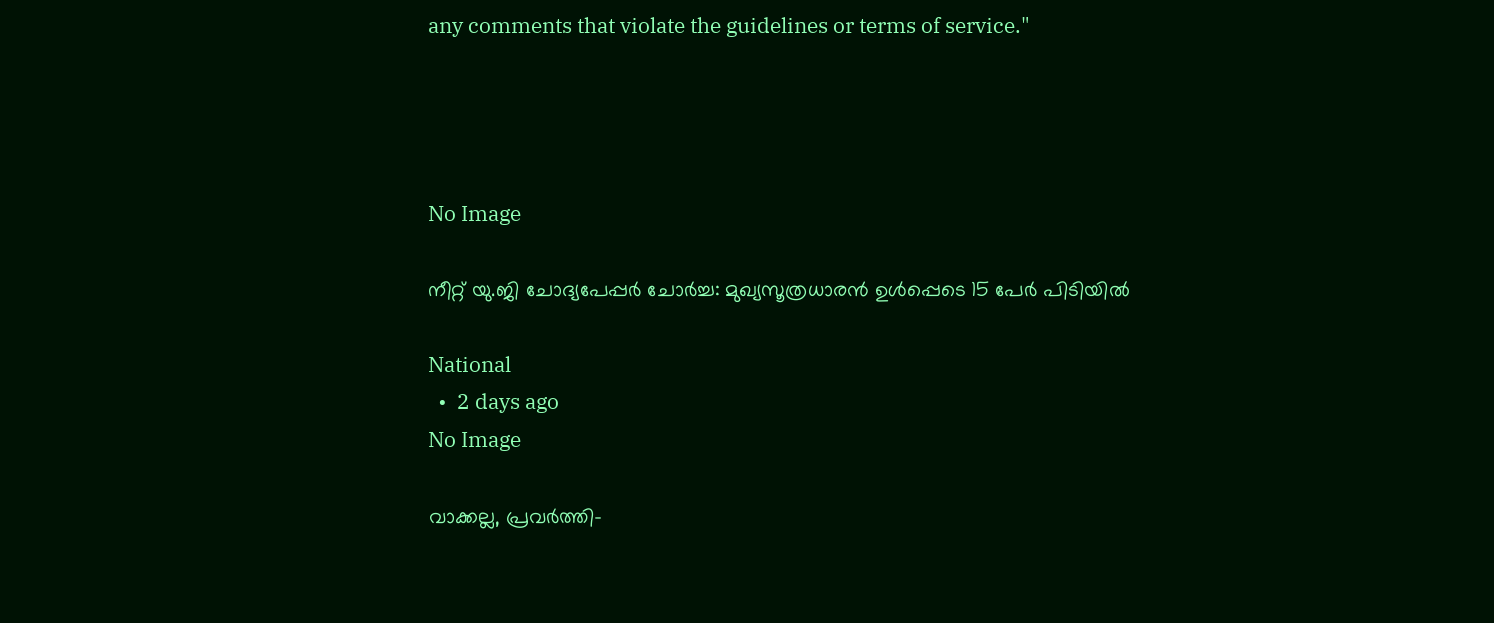any comments that violate the guidelines or terms of service."




No Image

നീറ്റ് യു.ജി ചോദ്യപേപ്പർ ചോർച്ച: മുഖ്യസൂത്രധാരൻ ഉൾപ്പെടെ 15 പേർ പിടിയിൽ

National
  •  2 days ago
No Image

വാക്കല്ല, പ്രവര്‍ത്തി-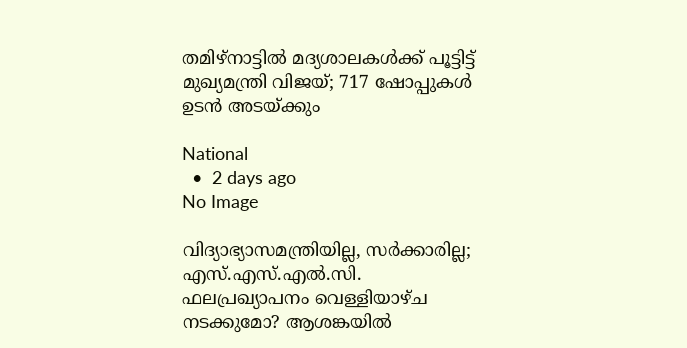തമിഴ്‌നാട്ടില്‍ മദ്യശാലകള്‍ക്ക് പൂട്ടിട്ട് മുഖ്യമന്ത്രി വിജയ്; 717 ഷോപ്പുകള്‍ ഉടന്‍ അടയ്ക്കും

National
  •  2 days ago
No Image

വിദ്യാഭ്യാസമന്ത്രിയില്ല, സർക്കാരില്ല; എസ്.എസ്.എൽ.സി. ഫലപ്രഖ്യാപനം വെള്ളിയാഴ്ച നടക്കുമോ? ആശങ്കയിൽ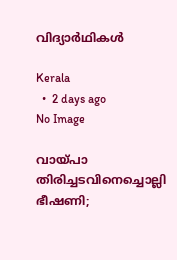വിദ്യാർഥികൾ

Kerala
  •  2 days ago
No Image

വായ്പാ തിരിച്ചടവിനെച്ചൊല്ലി ഭീഷണി;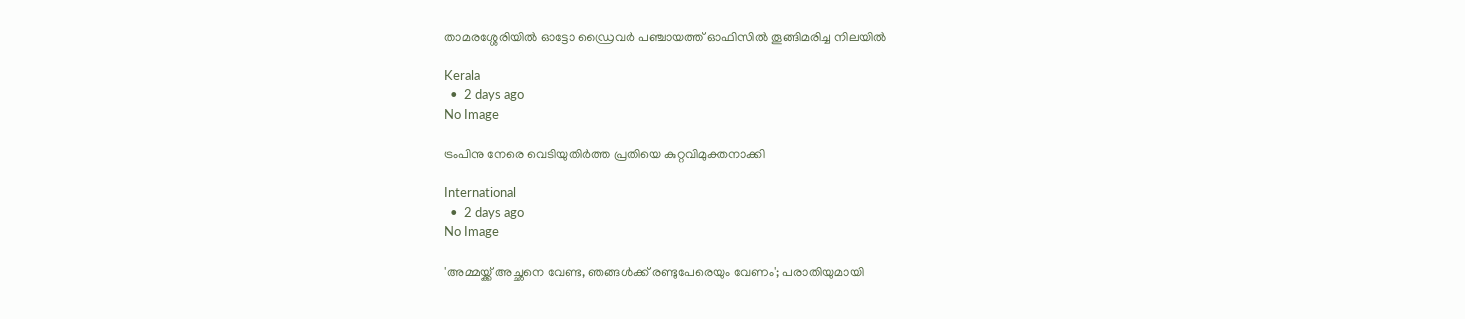താമരശ്ശേരിയില്‍ ഓട്ടോ ഡ്രൈവര്‍ പഞ്ചായത്ത് ഓഫിസില്‍ തൂങ്ങിമരിച്ച നിലയില്‍

Kerala
  •  2 days ago
No Image

ട്രംപിനു നേരെ വെടിയുതിർത്ത പ്രതിയെ കുറ്റവിമുക്തനാക്കി

International
  •  2 days ago
No Image

'അമ്മയ്ക്ക് അച്ഛനെ വേണ്ട, ഞങ്ങള്‍ക്ക് രണ്ടുപേരെയും വേണം'; പരാതിയുമായി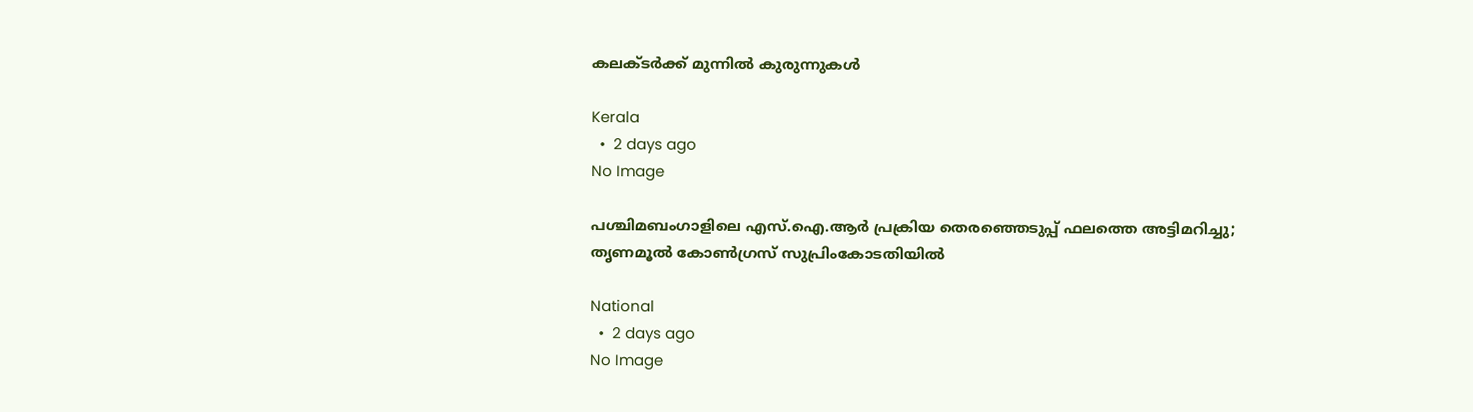കലക്ടര്‍ക്ക് മുന്നില്‍ കുരുന്നുകള്‍

Kerala
  •  2 days ago
No Image

പശ്ചിമബംഗാളിലെ എസ്.ഐ.ആർ പ്രക്രിയ തെരഞ്ഞെടുപ്പ് ഫലത്തെ അട്ടിമറിച്ചു; തൃണമൂൽ കോൺഗ്രസ് സുപ്രിംകോടതിയിൽ

National
  •  2 days ago
No Image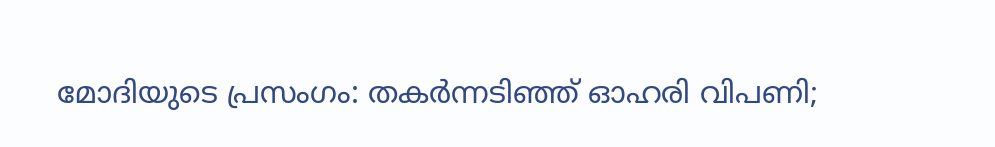മോദിയുടെ പ്രസംഗം: തകർന്നടിഞ്ഞ് ഓഹരി വിപണി;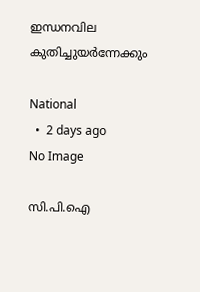ഇന്ധനവില കുതിച്ചുയർന്നേക്കും

National
  •  2 days ago
No Image

സി.പി.ഐ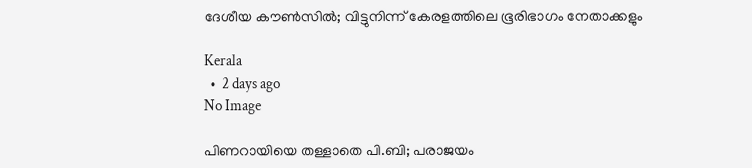ദേശീയ കൗൺസിൽ; വിട്ടുനിന്ന് കേരളത്തിലെ ഭൂരിഭാഗം നേതാക്കളും

Kerala
  •  2 days ago
No Image

പിണറായിയെ തള്ളാതെ പി.ബി; പരാജയം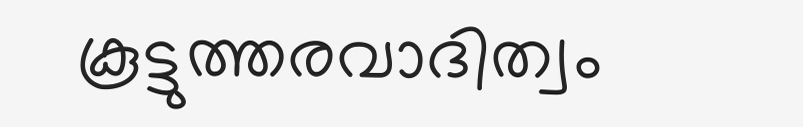കൂട്ടുത്തരവാദിത്വം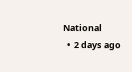National
  •  2 days ago